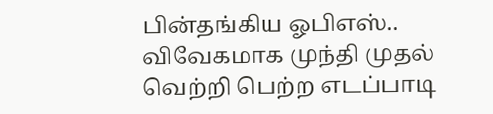பின்தங்கிய ஓபிஎஸ்.. விவேகமாக முந்தி முதல் வெற்றி பெற்ற எடப்பாடி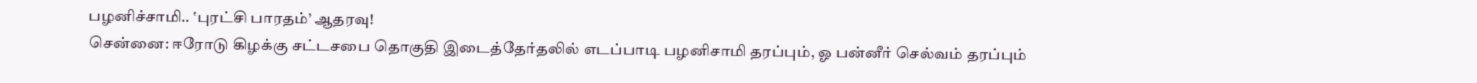பழனிச்சாமி.. ‛புரட்சி பாரதம்’ ஆதரவு!
சென்னை: ஈரோடு கிழக்கு சட்டசபை தொகுதி இடைத்தேர்தலில் எடப்பாடி பழனிசாமி தரப்பும், ஓ பன்னீர் செல்வம் தரப்பும்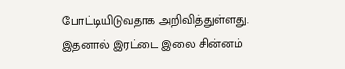போட்டியிடுவதாக அறிவித்துள்ளது. இதனால் இரட்டை இலை சின்னம்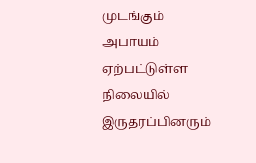முடங்கும் அபாயம் ஏற்பட்டுள்ள நிலையில் இருதரப்பினரும்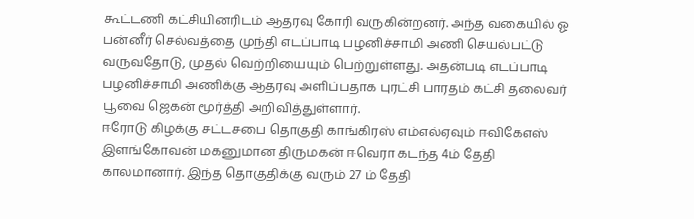கூட்டணி கட்சியினரிடம் ஆதரவு கோரி வருகின்றனர். அந்த வகையில் ஓ பன்னீர் செல்வத்தை முந்தி எடப்பாடி பழனிச்சாமி அணி செயல்பட்டு வருவதோடு, முதல் வெற்றியையும் பெற்றுள்ளது. அதன்படி எடப்பாடி பழனிச்சாமி அணிக்கு ஆதரவு அளிப்பதாக புரட்சி பாரதம் கட்சி தலைவர் பூவை ஜெகன் மூர்த்தி அறிவித்துள்ளார்.
ஈரோடு கிழக்கு சட்டசபை தொகுதி காங்கிரஸ் எம்எல்ஏவும் ஈவிகேஎஸ் இளங்கோவன் மகனுமான திருமகன் ஈவெரா கடந்த 4ம் தேதி காலமானார். இந்த தொகுதிக்கு வரும் 27 ம் தேதி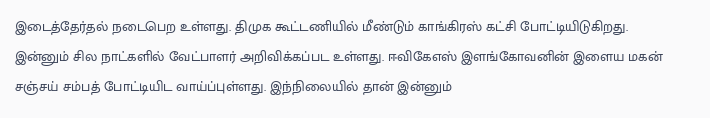இடைத்தேர்தல் நடைபெற உள்ளது. திமுக கூட்டணியில் மீண்டும் காங்கிரஸ் கட்சி போட்டியிடுகிறது.
இன்னும் சில நாட்களில் வேட்பாளர் அறிவிக்கப்பட உள்ளது. ஈவிகேஎஸ் இளங்கோவனின் இளைய மகன் சஞ்சய் சம்பத் போட்டியிட வாய்ப்புள்ளது. இந்நிலையில் தான் இன்னும்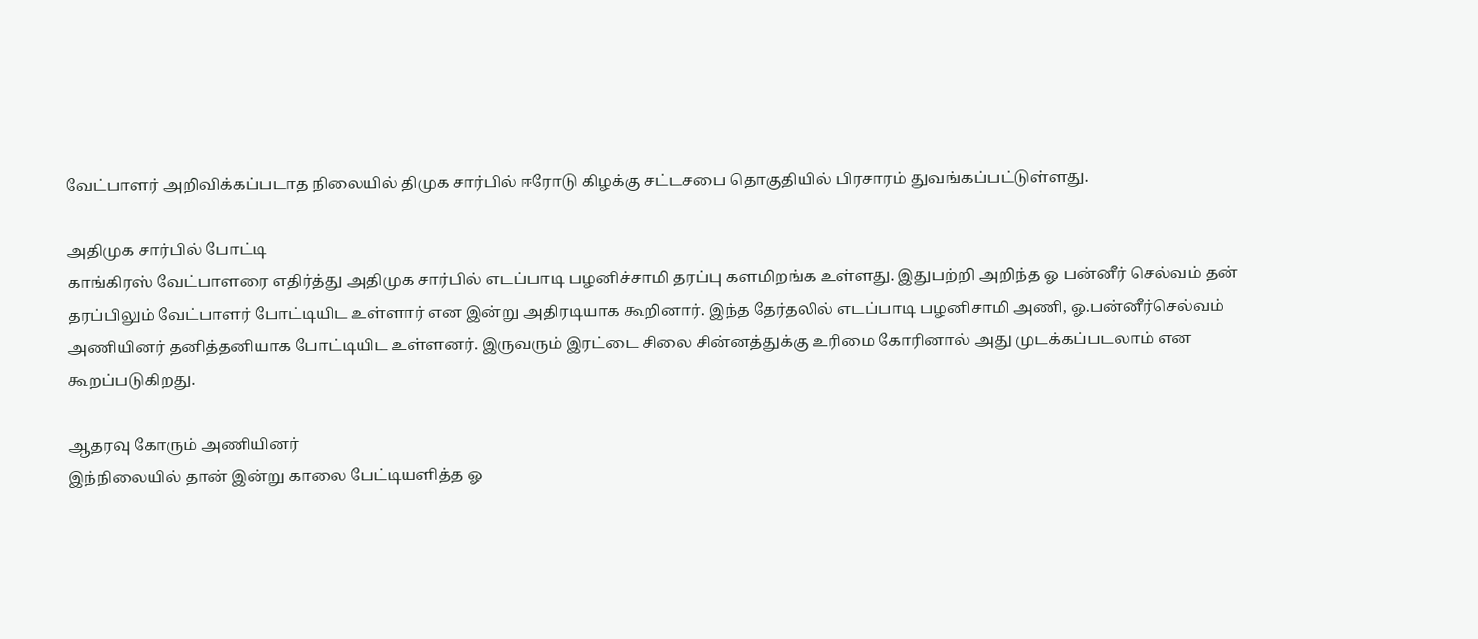வேட்பாளர் அறிவிக்கப்படாத நிலையில் திமுக சார்பில் ஈரோடு கிழக்கு சட்டசபை தொகுதியில் பிரசாரம் துவங்கப்பட்டுள்ளது.

அதிமுக சார்பில் போட்டி
காங்கிரஸ் வேட்பாளரை எதிர்த்து அதிமுக சார்பில் எடப்பாடி பழனிச்சாமி தரப்பு களமிறங்க உள்ளது. இதுபற்றி அறிந்த ஓ பன்னீர் செல்வம் தன் தரப்பிலும் வேட்பாளர் போட்டியிட உள்ளார் என இன்று அதிரடியாக கூறினார். இந்த தேர்தலில் எடப்பாடி பழனிசாமி அணி, ஓ.பன்னீர்செல்வம் அணியினர் தனித்தனியாக போட்டியிட உள்ளனர். இருவரும் இரட்டை சிலை சின்னத்துக்கு உரிமை கோரினால் அது முடக்கப்படலாம் என கூறப்படுகிறது.

ஆதரவு கோரும் அணியினர்
இந்நிலையில் தான் இன்று காலை பேட்டியளித்த ஓ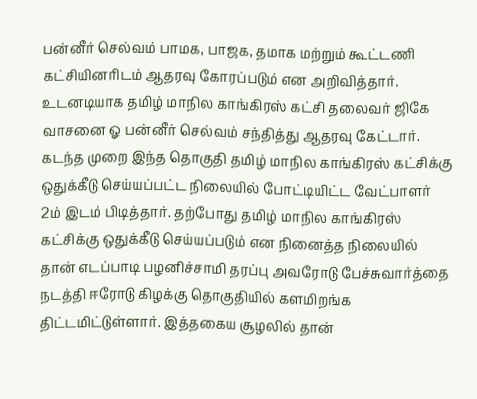பன்னீர் செல்வம் பாமக, பாஜக, தமாக மற்றும் கூட்டணி கட்சியினரிடம் ஆதரவு கோரப்படும் என அறிவித்தார். உடனடியாக தமிழ் மாநில காங்கிரஸ் கட்சி தலைவர் ஜிகே வாசனை ஓ பன்னீர் செல்வம் சந்தித்து ஆதரவு கேட்டார். கடந்த முறை இந்த தொகுதி தமிழ் மாநில காங்கிரஸ் கட்சிக்கு ஒதுக்கீடு செய்யப்பட்ட நிலையில் போட்டியிட்ட வேட்பாளர் 2ம் இடம் பிடித்தார். தற்போது தமிழ் மாநில காங்கிரஸ் கட்சிக்கு ஒதுக்கீடு செய்யப்படும் என நினைத்த நிலையில் தான் எடப்பாடி பழனிச்சாமி தரப்பு அவரோடு பேச்சுவார்த்தை நடத்தி ஈரோடு கிழக்கு தொகுதியில் களமிறங்க திட்டமிட்டுள்ளார். இத்தகைய சூழலில் தான்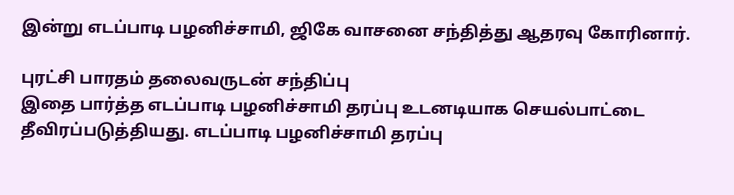இன்று எடப்பாடி பழனிச்சாமி, ஜிகே வாசனை சந்தித்து ஆதரவு கோரினார்.

புரட்சி பாரதம் தலைவருடன் சந்திப்பு
இதை பார்த்த எடப்பாடி பழனிச்சாமி தரப்பு உடனடியாக செயல்பாட்டை தீவிரப்படுத்தியது. எடப்பாடி பழனிச்சாமி தரப்பு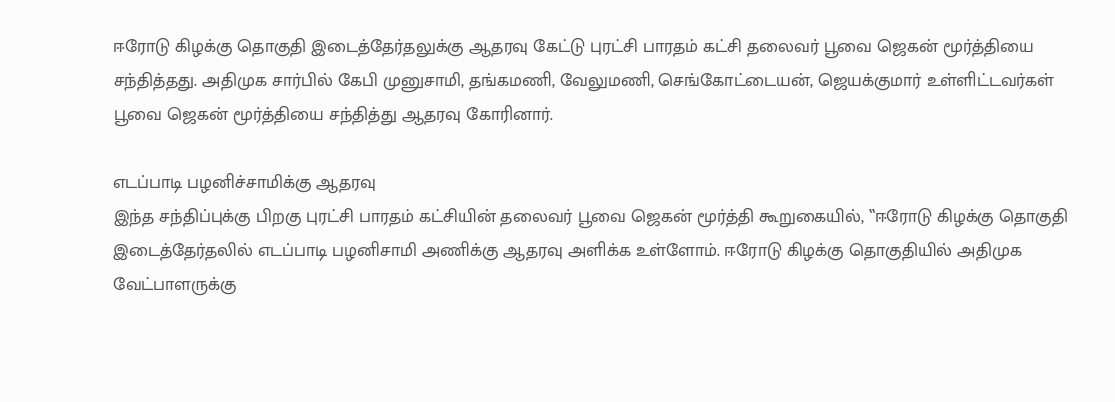ஈரோடு கிழக்கு தொகுதி இடைத்தேர்தலுக்கு ஆதரவு கேட்டு புரட்சி பாரதம் கட்சி தலைவர் பூவை ஜெகன் மூர்த்தியை சந்தித்தது. அதிமுக சார்பில் கேபி முனுசாமி, தங்கமணி, வேலுமணி, செங்கோட்டையன், ஜெயக்குமார் உள்ளிட்டவர்கள் பூவை ஜெகன் மூர்த்தியை சந்தித்து ஆதரவு கோரினார்.

எடப்பாடி பழனிச்சாமிக்கு ஆதரவு
இந்த சந்திப்புக்கு பிறகு புரட்சி பாரதம் கட்சியின் தலைவர் பூவை ஜெகன் மூர்த்தி கூறுகையில், ‛‛ஈரோடு கிழக்கு தொகுதி இடைத்தேர்தலில் எடப்பாடி பழனிசாமி அணிக்கு ஆதரவு அளிக்க உள்ளோம். ஈரோடு கிழக்கு தொகுதியில் அதிமுக வேட்பாளருக்கு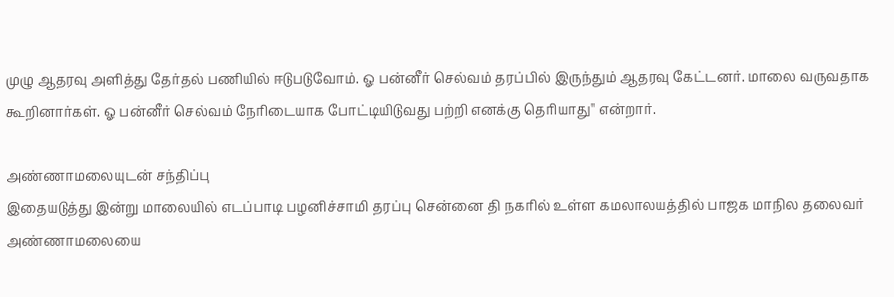முழு ஆதரவு அளித்து தேர்தல் பணியில் ஈடுபடுவோம். ஓ பன்னீர் செல்வம் தரப்பில் இருந்தும் ஆதரவு கேட்டனர். மாலை வருவதாக கூறினார்கள். ஓ பன்னீர் செல்வம் நேரிடையாக போட்டியிடுவது பற்றி எனக்கு தெரியாது'' என்றார்.

அண்ணாமலையுடன் சந்திப்பு
இதையடுத்து இன்று மாலையில் எடப்பாடி பழனிச்சாமி தரப்பு சென்னை தி நகரில் உள்ள கமலாலயத்தில் பாஜக மாநில தலைவர் அண்ணாமலையை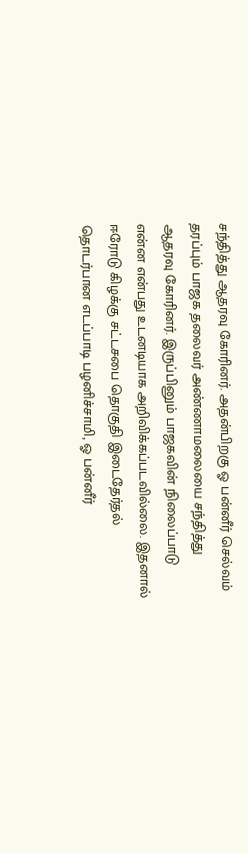சந்தித்து ஆதரவு கோரினர். அதன்பிறகு ஓ பன்னீர் செல்வம் தரப்பும் பாஜக தலைவர் அண்ணாமலையை சந்தித்து ஆதரவு கோரினர். இருப்பினும் பாஜகவின் நிலைப்பாடு என்ன என்பது உடனடியாக அறிவிக்கப்படவில்லை. இதனால் ஈரோடு கிழக்கு சட்டசபை தொகுதி இடைதேர்தல் தொடர்பான எடப்பாடி பழனிச்சாமி, ஓ பன்னீர்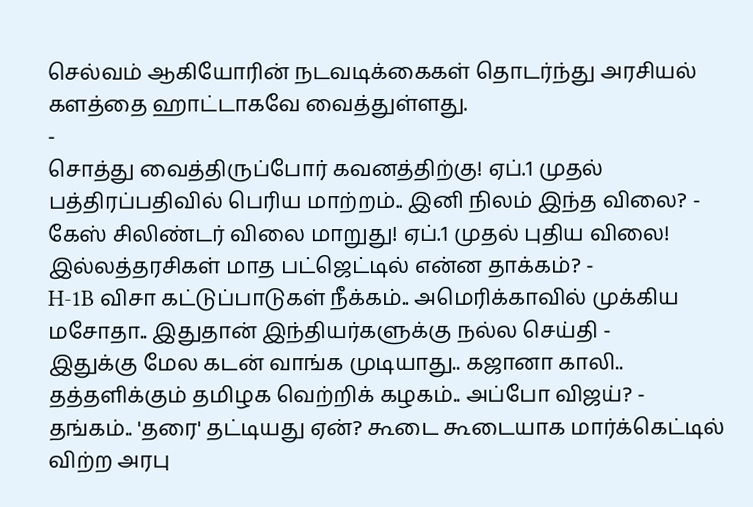செல்வம் ஆகியோரின் நடவடிக்கைகள் தொடர்ந்து அரசியல் களத்தை ஹாட்டாகவே வைத்துள்ளது.
-
சொத்து வைத்திருப்போர் கவனத்திற்கு! ஏப்.1 முதல் பத்திரப்பதிவில் பெரிய மாற்றம்.. இனி நிலம் இந்த விலை? -
கேஸ் சிலிண்டர் விலை மாறுது! ஏப்.1 முதல் புதிய விலை! இல்லத்தரசிகள் மாத பட்ஜெட்டில் என்ன தாக்கம்? -
H-1B விசா கட்டுப்பாடுகள் நீக்கம்.. அமெரிக்காவில் முக்கிய மசோதா.. இதுதான் இந்தியர்களுக்கு நல்ல செய்தி -
இதுக்கு மேல கடன் வாங்க முடியாது.. கஜானா காலி.. தத்தளிக்கும் தமிழக வெற்றிக் கழகம்.. அப்போ விஜய்? -
தங்கம்.. 'தரை' தட்டியது ஏன்? கூடை கூடையாக மார்க்கெட்டில் விற்ற அரபு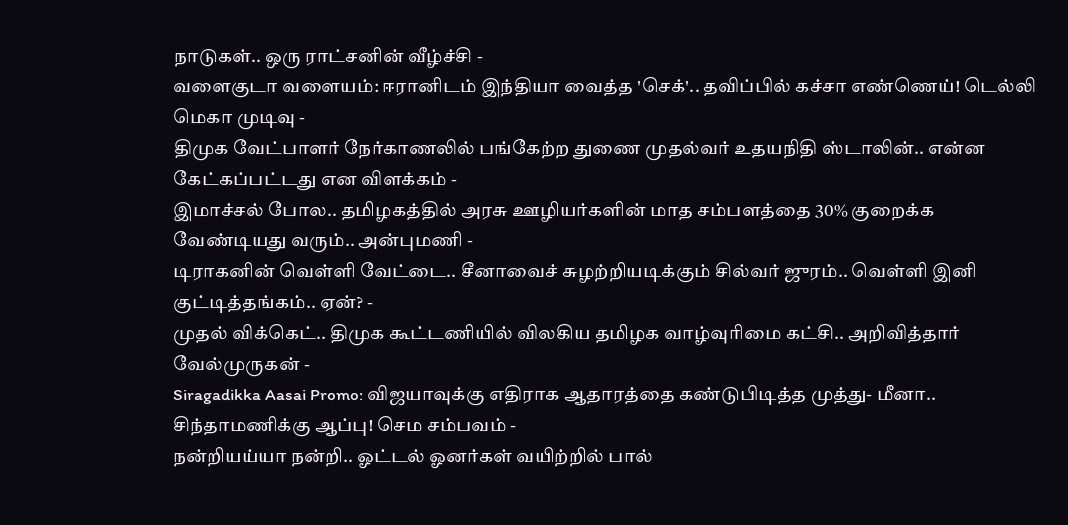நாடுகள்.. ஒரு ராட்சனின் வீழ்ச்சி -
வளைகுடா வளையம்: ஈரானிடம் இந்தியா வைத்த 'செக்'.. தவிப்பில் கச்சா எண்ணெய்! டெல்லி மெகா முடிவு -
திமுக வேட்பாளர் நேர்காணலில் பங்கேற்ற துணை முதல்வர் உதயநிதி ஸ்டாலின்.. என்ன கேட்கப்பட்டது என விளக்கம் -
இமாச்சல் போல.. தமிழகத்தில் அரசு ஊழியர்களின் மாத சம்பளத்தை 30% குறைக்க வேண்டியது வரும்.. அன்புமணி -
டிராகனின் வெள்ளி வேட்டை.. சீனாவைச் சுழற்றியடிக்கும் சில்வர் ஜுரம்.. வெள்ளி இனி குட்டித்தங்கம்.. ஏன்? -
முதல் விக்கெட்.. திமுக கூட்டணியில் விலகிய தமிழக வாழ்வுரிமை கட்சி.. அறிவித்தார் வேல்முருகன் -
Siragadikka Aasai Promo: விஜயாவுக்கு எதிராக ஆதாரத்தை கண்டுபிடித்த முத்து- மீனா.. சிந்தாமணிக்கு ஆப்பு! செம சம்பவம் -
நன்றியய்யா நன்றி.. ஓட்டல் ஓனர்கள் வயிற்றில் பால்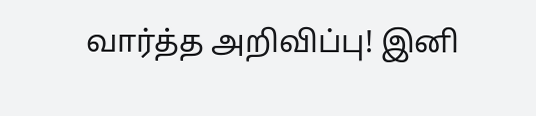வார்த்த அறிவிப்பு! இனி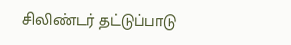சிலிண்டர் தட்டுப்பாடு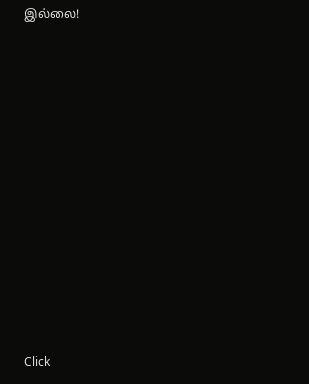இல்லை!












Click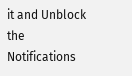it and Unblock the Notifications